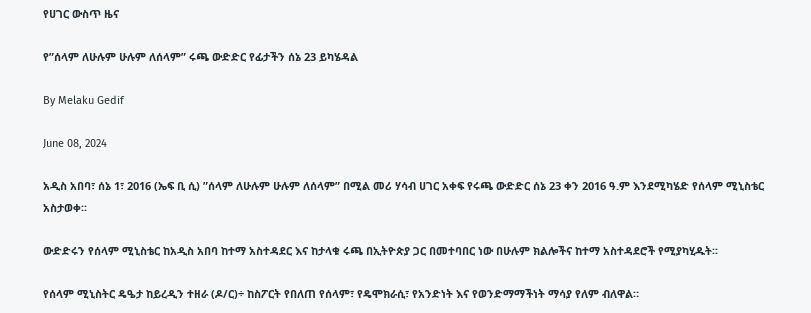የሀገር ውስጥ ዜና

የ”ሰላም ለሁሉም ሁሉም ለሰላም” ሩጫ ውድድር የፊታችን ሰኔ 23 ይካሄዳል

By Melaku Gedif

June 08, 2024

አዲስ አበባ፣ ሰኔ 1፣ 2016 (ኤፍ ቢ ሲ) ”ሰላም ለሁሉም ሁሉም ለሰላም” በሚል መሪ ሃሳብ ሀገር አቀፍ የሩጫ ውድድር ሰኔ 23 ቀን 2016 ዓ.ም እንደሚካሄድ የሰላም ሚኒስቴር አስታወቀ፡፡

ውድድሩን የሰላም ሚኒስቴር ከአዲስ አበባ ከተማ አስተዳደር እና ከታላቁ ሩጫ በኢትዮጵያ ጋር በመተባበር ነው በሁሉም ክልሎችና ከተማ አስተዳደሮች የሚያካሂዱት፡፡

የሰላም ሚኒስትር ዴዔታ ከይረዲን ተዘራ (ዶ/ር)÷ ከስፖርት የበለጠ የሰላም፣ የዴሞክራሲ፣ የአንድነት እና የወንድማማችነት ማሳያ የለም ብለዋል።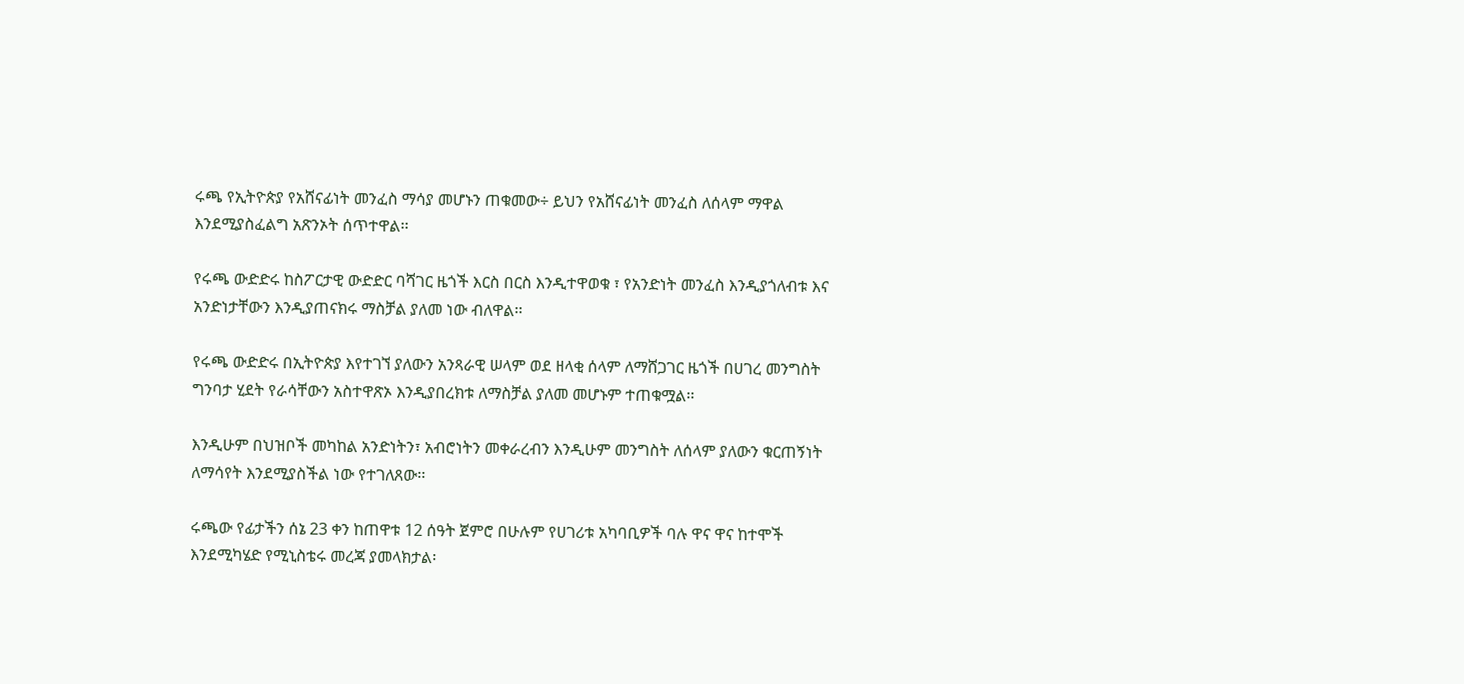ሩጫ የኢትዮጵያ የአሸናፊነት መንፈስ ማሳያ መሆኑን ጠቁመው÷ ይህን የአሸናፊነት መንፈስ ለሰላም ማዋል እንደሚያስፈልግ አጽንኦት ሰጥተዋል፡፡

የሩጫ ውድድሩ ከስፖርታዊ ውድድር ባሻገር ዜጎች እርስ በርስ እንዲተዋወቁ ፣ የአንድነት መንፈስ እንዲያጎለብቱ እና አንድነታቸውን እንዲያጠናክሩ ማስቻል ያለመ ነው ብለዋል፡፡

የሩጫ ውድድሩ በኢትዮጵያ እየተገኘ ያለውን አንጻራዊ ሠላም ወደ ዘላቂ ሰላም ለማሸጋገር ዜጎች በሀገረ መንግስት ግንባታ ሂደት የራሳቸውን አስተዋጽኦ እንዲያበረክቱ ለማስቻል ያለመ መሆኑም ተጠቁሟል፡፡

እንዲሁም በህዝቦች መካከል አንድነትን፣ አብሮነትን መቀራረብን እንዲሁም መንግስት ለሰላም ያለውን ቁርጠኝነት ለማሳየት እንደሚያስችል ነው የተገለጸው፡፡

ሩጫው የፊታችን ሰኔ 23 ቀን ከጠዋቱ 12 ሰዓት ጀምሮ በሁሉም የሀገሪቱ አካባቢዎች ባሉ ዋና ዋና ከተሞች እንደሚካሄድ የሚኒስቴሩ መረጃ ያመላክታል፡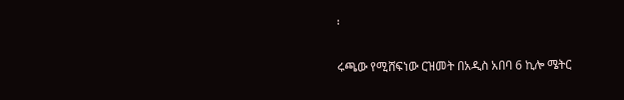፡

ሩጫው የሚሸፍነው ርዝመት በአዲስ አበባ 6 ኪሎ ሜትር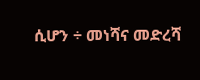ሲሆን ÷ መነሻና መድረሻ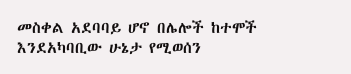መስቀል አደባባይ ሆኖ በሌሎች ከተሞች እንደአካባቢው ሁኔታ የሚወሰን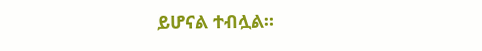ይሆናል ተብሏል።